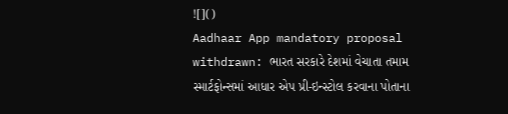![]()
Aadhaar App mandatory proposal withdrawn: ભારત સરકારે દેશમાં વેચાતા તમામ સ્માર્ટફોન્સમાં આધાર એપ પ્રી-ઇન્સ્ટોલ કરવાના પોતાના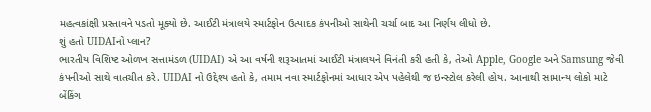મહત્વકાંક્ષી પ્રસ્તાવને પડતો મૂક્યો છે. આઈટી મંત્રાલયે સ્માર્ટફોન ઉત્પાદક કંપનીઓ સાથેની ચર્ચા બાદ આ નિર્ણય લીધો છે.
શું હતો UIDAIનો પ્લાન?
ભારતીય વિશિષ્ટ ઓળખ સત્તામંડળ (UIDAI) એ આ વર્ષની શરૂઆતમાં આઈટી મંત્રાલયને વિનંતી કરી હતી કે, તેઓ Apple, Google અને Samsung જેવી કંપનીઓ સાથે વાતચીત કરે. UIDAI નો ઉદ્દેશ્ય હતો કે, તમામ નવા સ્માર્ટફોનમાં આધાર એપ પહેલેથી જ ઇન્સ્ટોલ કરેલી હોય. આનાથી સામાન્ય લોકો માટે બેંકિંગ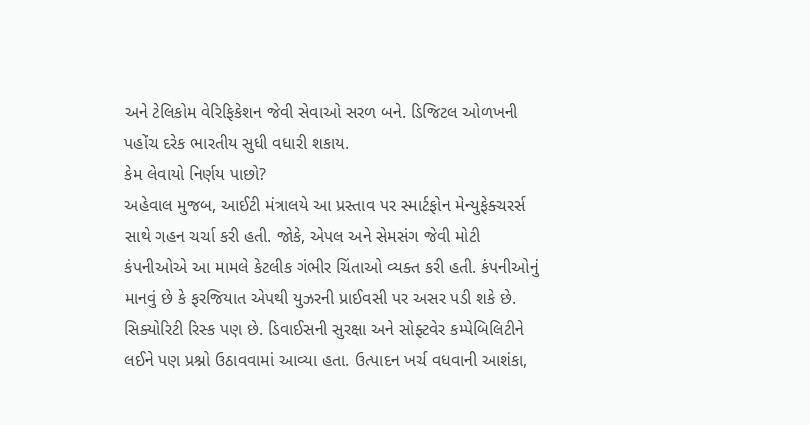અને ટેલિકોમ વેરિફિકેશન જેવી સેવાઓ સરળ બને. ડિજિટલ ઓળખની પહોંચ દરેક ભારતીય સુધી વધારી શકાય.
કેમ લેવાયો નિર્ણય પાછો?
અહેવાલ મુજબ, આઈટી મંત્રાલયે આ પ્રસ્તાવ પર સ્માર્ટફોન મેન્યુફેક્ચરર્સ સાથે ગહન ચર્ચા કરી હતી. જોકે, એપલ અને સેમસંગ જેવી મોટી કંપનીઓએ આ મામલે કેટલીક ગંભીર ચિંતાઓ વ્યક્ત કરી હતી. કંપનીઓનું માનવું છે કે ફરજિયાત એપથી યુઝરની પ્રાઈવસી પર અસર પડી શકે છે. સિક્યોરિટી રિસ્ક પણ છે. ડિવાઈસની સુરક્ષા અને સોફ્ટવેર કમ્પેબિલિટીને લઈને પણ પ્રશ્નો ઉઠાવવામાં આવ્યા હતા. ઉત્પાદન ખર્ચ વધવાની આશંકા,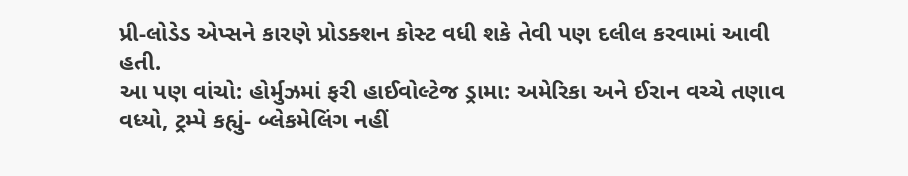પ્રી-લોડેડ એપ્સને કારણે પ્રોડક્શન કોસ્ટ વધી શકે તેવી પણ દલીલ કરવામાં આવી હતી.
આ પણ વાંચો: હોર્મુઝમાં ફરી હાઈવોલ્ટેજ ડ્રામા: અમેરિકા અને ઈરાન વચ્ચે તણાવ વધ્યો, ટ્રમ્પે કહ્યું- બ્લેકમેલિંગ નહીં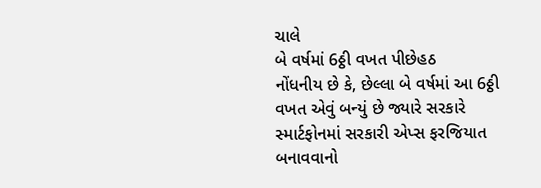ચાલે
બે વર્ષમાં 6ઠ્ઠી વખત પીછેહઠ
નોંધનીય છે કે, છેલ્લા બે વર્ષમાં આ 6ઠ્ઠી વખત એવું બન્યું છે જ્યારે સરકારે સ્માર્ટફોનમાં સરકારી એપ્સ ફરજિયાત બનાવવાનો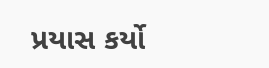પ્રયાસ કર્યો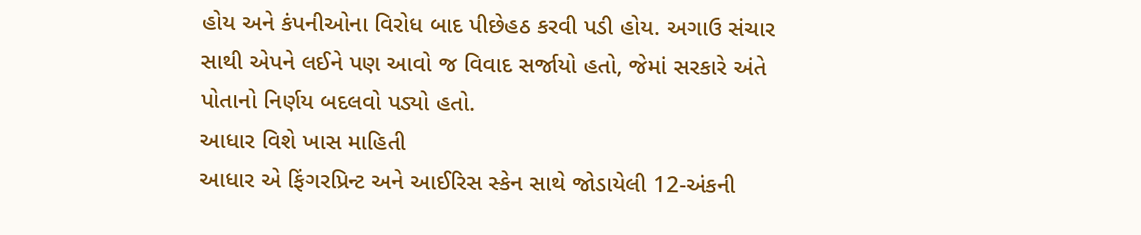હોય અને કંપનીઓના વિરોધ બાદ પીછેહઠ કરવી પડી હોય. અગાઉ સંચાર સાથી એપને લઈને પણ આવો જ વિવાદ સર્જાયો હતો, જેમાં સરકારે અંતે પોતાનો નિર્ણય બદલવો પડ્યો હતો.
આધાર વિશે ખાસ માહિતી
આધાર એ ફિંગરપ્રિન્ટ અને આઈરિસ સ્કેન સાથે જોડાયેલી 12-અંકની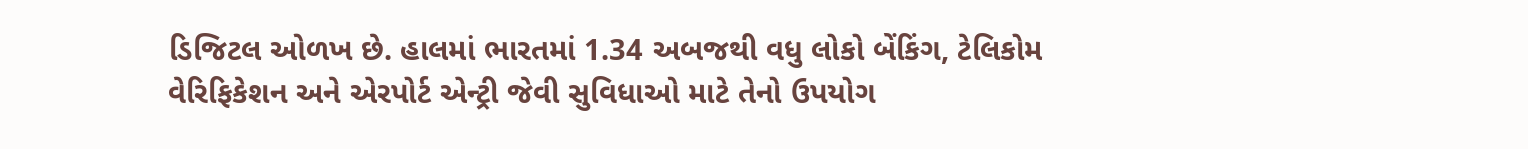ડિજિટલ ઓળખ છે. હાલમાં ભારતમાં 1.34 અબજથી વધુ લોકો બેંકિંગ, ટેલિકોમ વેરિફિકેશન અને એરપોર્ટ એન્ટ્રી જેવી સુવિધાઓ માટે તેનો ઉપયોગ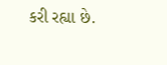કરી રહ્યા છે.